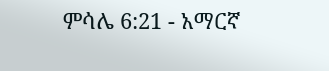ምሳሌ 6:21 - አማርኛ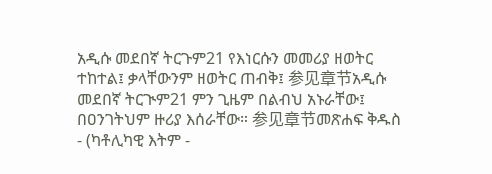አዲሱ መደበኛ ትርጉም21 የእነርሱን መመሪያ ዘወትር ተከተል፤ ቃላቸውንም ዘወትር ጠብቅ፤ 参见章节አዲሱ መደበኛ ትርጒም21 ምን ጊዜም በልብህ አኑራቸው፤ በዐንገትህም ዙሪያ እሰራቸው። 参见章节መጽሐፍ ቅዱስ - (ካቶሊካዊ እትም -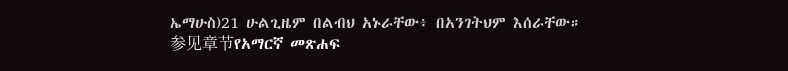ኤማሁስ)21 ሁልጊዜም በልብህ አኑራቸው፥ በአንገትህም እሰራቸው። 参见章节የአማርኛ መጽሐፍ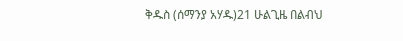ቅዱስ (ሰማንያ አሃዱ)21 ሁልጊዜ በልብህ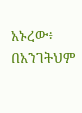አኑረው፥ በአንገትህም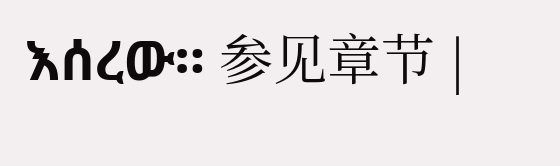እሰረው። 参见章节 |